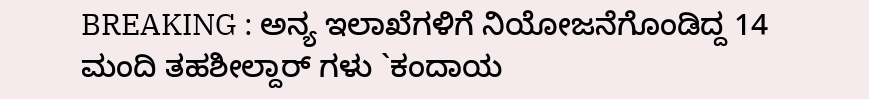BREAKING : ಅನ್ಯ ಇಲಾಖೆಗಳಿಗೆ ನಿಯೋಜನೆಗೊಂಡಿದ್ದ 14 ಮಂದಿ ತಹಶೀಲ್ದಾರ್ ಗಳು `ಕಂದಾಯ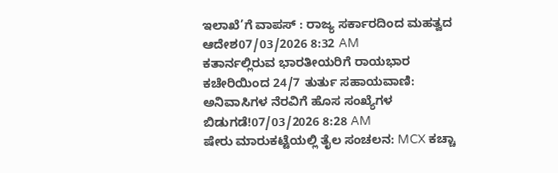ಇಲಾಖೆ’ಗೆ ವಾಪಸ್ : ರಾಜ್ಯ ಸರ್ಕಾರದಿಂದ ಮಹತ್ವದ ಆದೇಶ07/03/2026 8:32 AM
ಕತಾರ್ನಲ್ಲಿರುವ ಭಾರತೀಯರಿಗೆ ರಾಯಭಾರ ಕಚೇರಿಯಿಂದ 24/7 ತುರ್ತು ಸಹಾಯವಾಣಿ: ಅನಿವಾಸಿಗಳ ನೆರವಿಗೆ ಹೊಸ ಸಂಖ್ಯೆಗಳ ಬಿಡುಗಡೆ!07/03/2026 8:28 AM
ಷೇರು ಮಾರುಕಟ್ಟೆಯಲ್ಲಿ ತೈಲ ಸಂಚಲನ: MCX ಕಚ್ಚಾ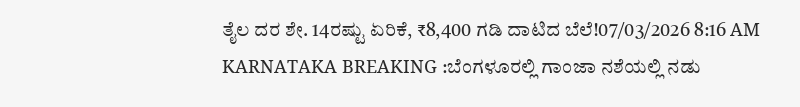ತೈಲ ದರ ಶೇ. 14ರಷ್ಟು ಏರಿಕೆ, ₹8,400 ಗಡಿ ದಾಟಿದ ಬೆಲೆ!07/03/2026 8:16 AM
KARNATAKA BREAKING :ಬೆಂಗಳೂರಲ್ಲಿ ಗಾಂಜಾ ನಶೆಯಲ್ಲಿ ನಡು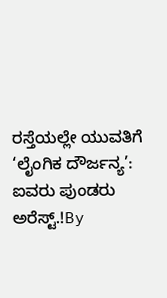ರಸ್ತೆಯಲ್ಲೇ ಯುವತಿಗೆ ‘ಲೈಂಗಿಕ ದೌರ್ಜನ್ಯ’: ಐವರು ಪುಂಡರು ಅರೆಸ್ಟ್.!By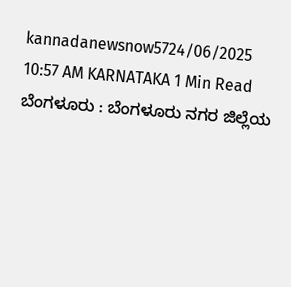kannadanewsnow5724/06/2025 10:57 AM KARNATAKA 1 Min Read ಬೆಂಗಳೂರು : ಬೆಂಗಳೂರು ನಗರ ಜಿಲ್ಲೆಯ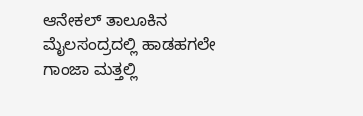ಆನೇಕಲ್ ತಾಲೂಕಿನ ಮೈಲಸಂದ್ರದಲ್ಲಿ ಹಾಡಹಗಲೇ ಗಾಂಜಾ ಮತ್ತಲ್ಲಿ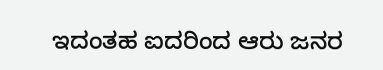ಇದಂತಹ ಐದರಿಂದ ಆರು ಜನರ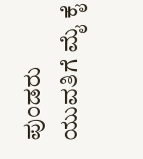ಪುಂಡರು ಯುವತಿಗೆ ಮೈ ಕೈ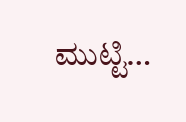ಮುಟ್ಟಿ…